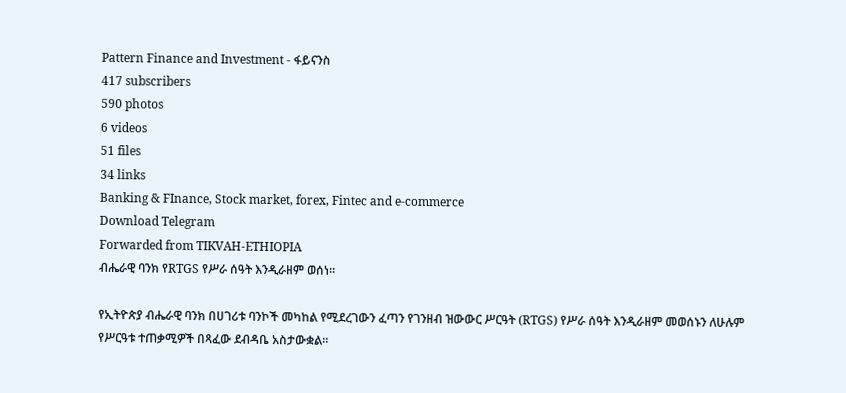Pattern Finance and Investment - ፋይናንስ
417 subscribers
590 photos
6 videos
51 files
34 links
Banking & FInance, Stock market, forex, Fintec and e-commerce
Download Telegram
Forwarded from TIKVAH-ETHIOPIA
ብሔራዊ ባንክ የRTGS የሥራ ሰዓት እንዲራዘም ወሰነ።

የኢትዮጵያ ብሔራዊ ባንክ በሀገሪቱ ባንኮች መካከል የሚደረገውን ፈጣን የገንዘብ ዝውውር ሥርዓት (RTGS) የሥራ ሰዓት እንዲራዘም መወሰኑን ለሁሉም የሥርዓቱ ተጠቃሚዎች በጻፈው ደብዳቤ አስታውቋል።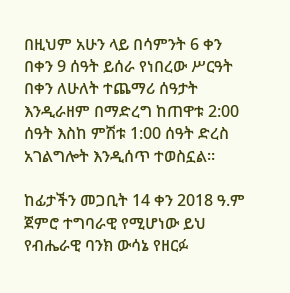በዚህም አሁን ላይ በሳምንት 6 ቀን በቀን 9 ሰዓት ይሰራ የነበረው ሥርዓት በቀን ለሁለት ተጨማሪ ሰዓታት እንዲራዘም በማድረግ ከጠዋቱ 2:00 ሰዓት እስከ ምሽቱ 1:00 ሰዓት ድረስ አገልግሎት እንዲሰጥ ተወስኗል።

ከፊታችን መጋቢት 14 ቀን 2018 ዓ.ም ጀምሮ ተግባራዊ የሚሆነው ይህ የብሔራዊ ባንክ ውሳኔ የዘርፉ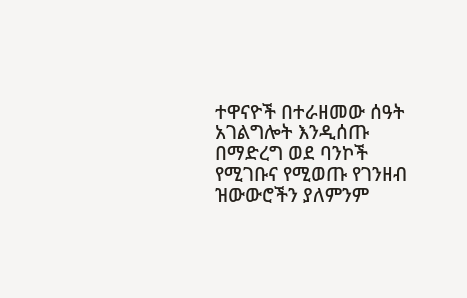ተዋናዮች በተራዘመው ሰዓት አገልግሎት እንዲሰጡ በማድረግ ወደ ባንኮች የሚገቡና የሚወጡ የገንዘብ ዝውውሮችን ያለምንም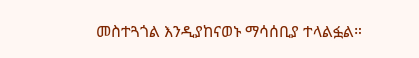መስተጓጎል እንዲያከናወኑ ማሳሰቢያ ተላልፏል።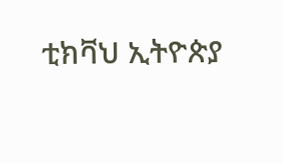ቲክቫህ ኢትዮጵያ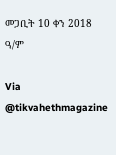መጋቢት 10 ቀን 2018 ዓ/ም

Via @tikvahethmagazine